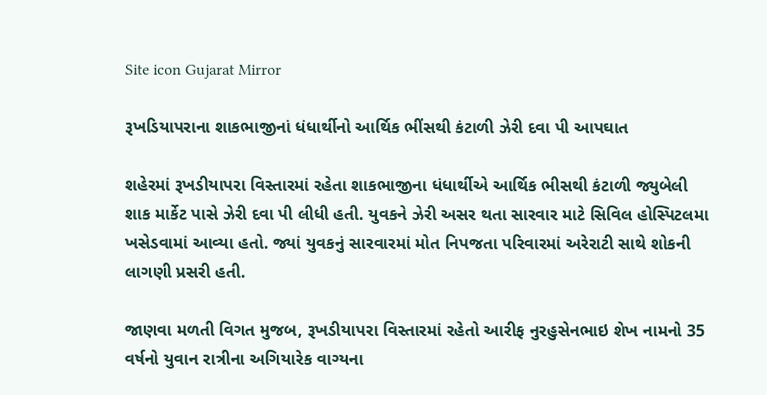Site icon Gujarat Mirror

રૂખડિયાપરાના શાકભાજીનાં ધંધાર્થીનો આર્થિક ભીંસથી કંટાળી ઝેરી દવા પી આપઘાત

શહેરમાં રૂખડીયાપરા વિસ્તારમાં રહેતા શાકભાજીના ધંધાર્થીએ આર્થિક ભીસથી કંટાળી જ્યુબેલી શાક માર્કેટ પાસે ઝેરી દવા પી લીધી હતી. યુવકને ઝેરી અસર થતા સારવાર માટે સિવિલ હોસ્પિટલમા ખસેડવામાં આવ્યા હતો. જ્યાં યુવકનું સારવારમાં મોત નિપજતા પરિવારમાં અરેરાટી સાથે શોકની લાગણી પ્રસરી હતી.

જાણવા મળતી વિગત મુજબ, રૂખડીયાપરા વિસ્તારમાં રહેતો આરીફ નુરહુસેનભાઇ શેખ નામનો 35 વર્ષનો યુવાન રાત્રીના અગિયારેક વાગ્યના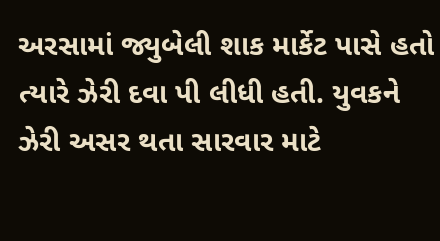અરસામાં જ્યુબેલી શાક માર્કેટ પાસે હતો ત્યારે ઝેરી દવા પી લીધી હતી. યુવકને ઝેરી અસર થતા સારવાર માટે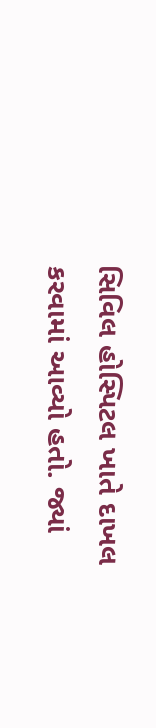સિવિલ હોસ્પિટલ ખાતે દાખલ કરવામાં આવ્યો હતો. જ્યાં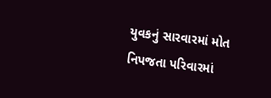યુવકનું સારવારમાં મોત નિપજતા પરિવારમાં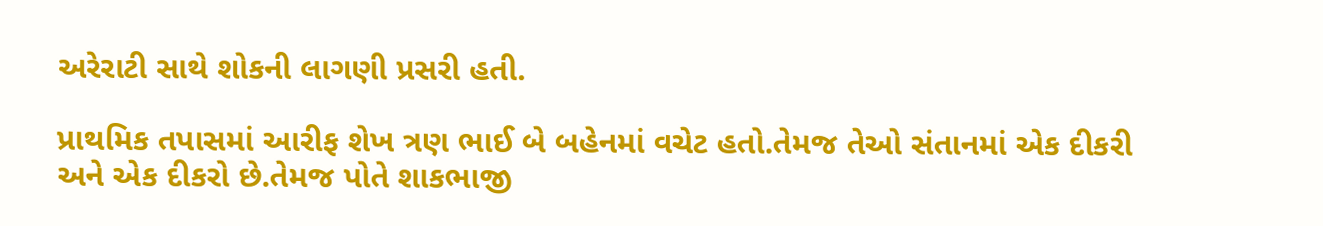અરેરાટી સાથે શોકની લાગણી પ્રસરી હતી.

પ્રાથમિક તપાસમાં આરીફ શેખ ત્રણ ભાઈ બે બહેનમાં વચેટ હતો.તેમજ તેઓ સંતાનમાં એક દીકરી અને એક દીકરો છે.તેમજ પોતે શાકભાજી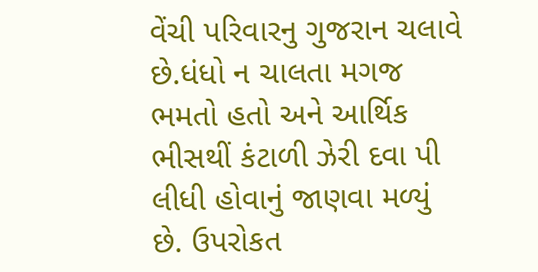વેંચી પરિવારનુ ગુજરાન ચલાવે છે.ધંધો ન ચાલતા મગજ ભમતો હતો અને આર્થિક ભીસથીં કંટાળી ઝેરી દવા પી લીધી હોવાનું જાણવા મળ્યું છે. ઉપરોકત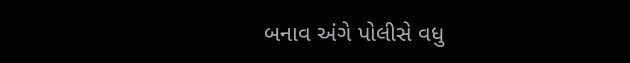બનાવ અંગે પોલીસે વધુ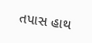તપાસ હાથ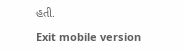હતી.

Exit mobile version